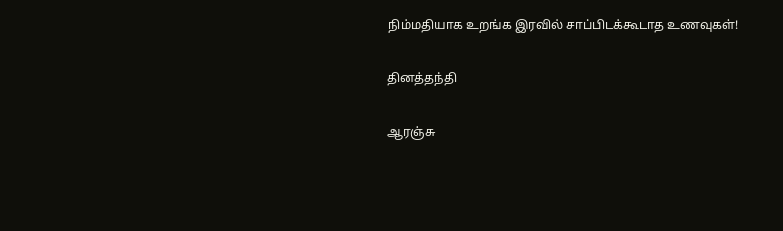நிம்மதியாக உறங்க இரவில் சாப்பிடக்கூடாத உணவுகள்!

தினத்தந்தி

ஆரஞ்சு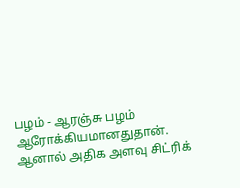பழம் - ஆரஞ்சு பழம் ஆரோக்கியமானதுதான். ஆனால் அதிக அளவு சிட்ரிக்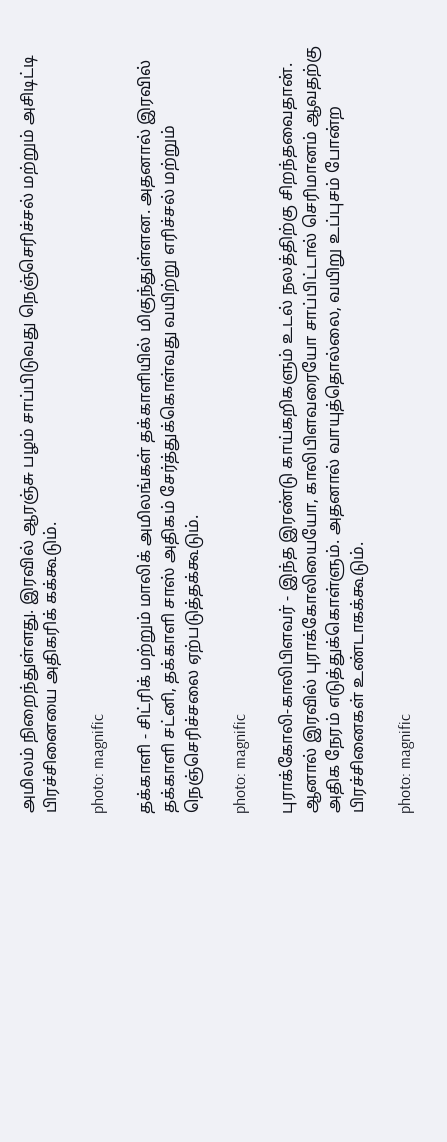அமிலம் நிறைந்துள்ளது. இரவில் ஆரஞ்சு பழம் சாப்பிடுவது நெஞ்செரிச்சல் மற்றும் அசிடிட்டி பிரச்சினையை அதிகரிக் கக்கூடும்.

photo: magnific

தக்காளி - சிட்ரிக் மற்றும் மாலிக் அமிலங்கள் தக்காளியில் மிகுந்துள்ளன. அதனால் இரவில் தக்காளி சட்னி, தக்காளி சாஸ் அதிகம் சேர்த்துக்கொள்வது வயிற்று எரிச்சல் மற்றும் நெஞ்செரிச்சலை ஏற்படுத்தக்கூடும்.

photo: magnific

புராக்கோலி-காலிபிளவர் - இந்த இரண்டு காய்கறிகளும் உடல் நலத்திற்கு சிறந்தவைதான். ஆனால் இரவில் புராக்கோலியையோ, காலிபிளவரையோ சாப்பிட்டால் செரிமானம் ஆவதற்கு அதிக நேரம் எடுத்துக்கொள்ளும். அதனால் வாயுத்தொல்லை, வயிறு உப்புசம் போன்ற பிரச்சினைகள் உண்டாகக்கூடும்.

photo: magnific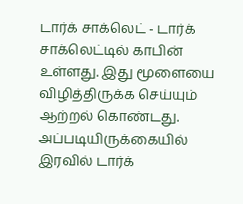டார்க் சாக்லெட் - டார்க் சாக்லெட்டில் காபின் உள்ளது. இது மூளையை விழித்திருக்க செய்யும் ஆற்றல் கொண்டது. அப்படியிருக்கையில் இரவில் டார்க்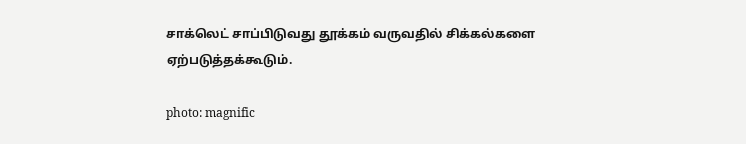சாக்லெட் சாப்பிடுவது தூக்கம் வருவதில் சிக்கல்களை ஏற்படுத்தக்கூடும்.

photo: magnific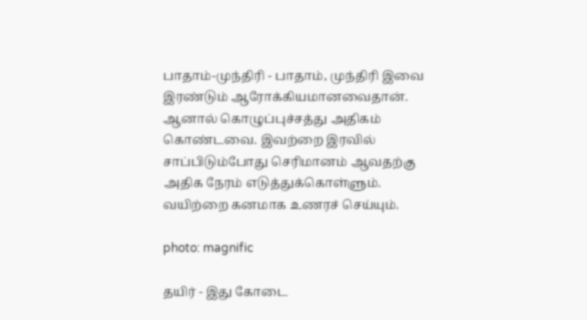பாதாம்-முந்திரி - பாதாம், முந்திரி இவை இரண்டும் ஆரோக்கியமானவைதான். ஆனால் கொழுப்புச்சத்து அதிகம் கொண்டவை. இவற்றை இரவில் சாப்பிடும்போது செரிமானம் ஆவதற்கு அதிக நேரம் எடுத்துக்கொள்ளும். வயிற்றை கனமாக உணரச் செய்யும்.

photo: magnific

தயிர் - இது கோடை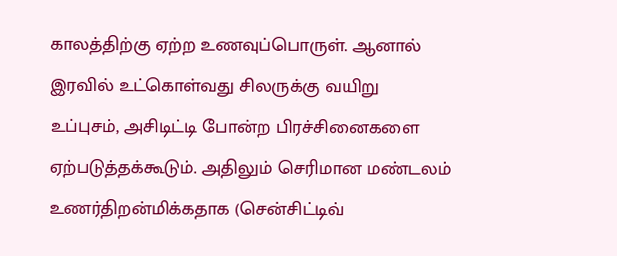காலத்திற்கு ஏற்ற உணவுப்பொருள். ஆனால் இரவில் உட்கொள்வது சிலருக்கு வயிறு உப்புசம், அசிடிட்டி போன்ற பிரச்சினைகளை ஏற்படுத்தக்கூடும். அதிலும் செரிமான மண்டலம் உணர்திறன்மிக்கதாக (சென்சிட்டிவ்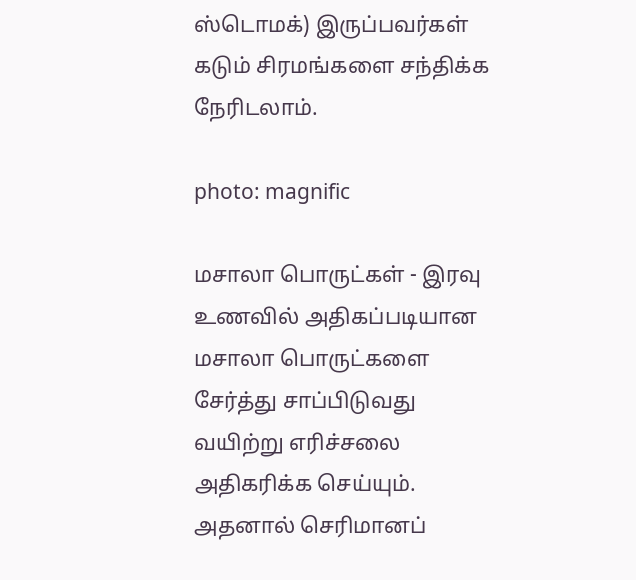ஸ்டொமக்) இருப்பவர்கள் கடும் சிரமங்களை சந்திக்க நேரிடலாம்.

photo: magnific

மசாலா பொருட்கள் - இரவு உணவில் அதிகப்படியான மசாலா பொருட்களை சேர்த்து சாப்பிடுவது வயிற்று எரிச்சலை அதிகரிக்க செய்யும். அதனால் செரிமானப்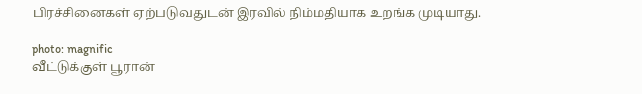பிரச்சினைகள் ஏற்படுவதுடன் இரவில் நிம்மதியாக உறங்க முடியாது.

photo: magnific
வீட்டுக்குள் பூரான்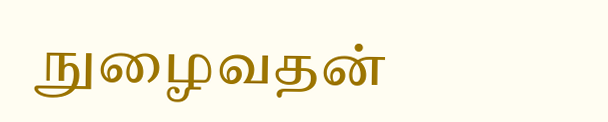நுழைவதன்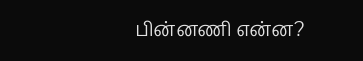பின்னணி என்ன?